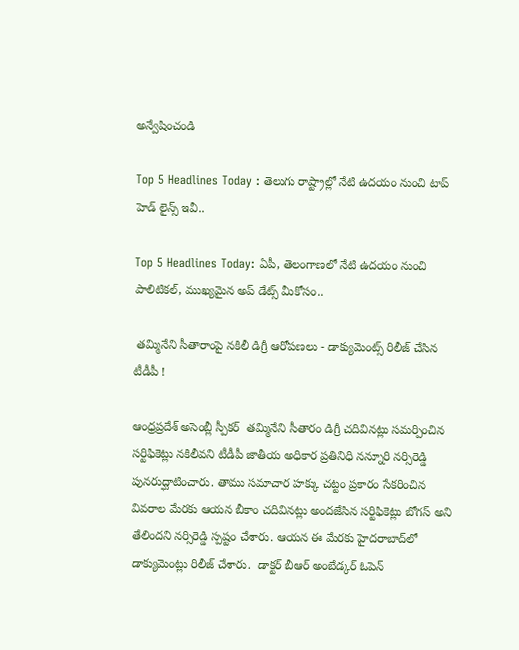అన్వేషించండి

Top 5 Headlines Today : తెలుగు రాష్ట్రాల్లో నేటి ఉదయం నుంచి టాప్ హెడ్ లైన్స్ ఇవీ..

Top 5 Headlines Today: ఏపీ, తెలంగాణలో నేటి ఉదయం నుంచి పాలిటికల్, ముఖ్యమైన అప్ డేట్స్ మీకోసం..

 తమ్మినేని సీతారాంపై నకిలీ డిగ్రీ ఆరోపణలు - డాక్యుమెంట్స్ రిలీజ్ చేసిన టీడీపీ !

ఆంధ్రప్రదేశ్ అసెంబ్లీ స్పీకర్  తమ్మినేని సీతారం డిగ్రీ చదివినట్లు సమర్పించిన సర్టిఫికెట్లు నకిలీవని టీడీపీ జాతీయ అధికార ప్రతినిధి నన్నూరి నర్సిరెడ్డి పునరుద్ఘాటించారు. తాము సమాచార హక్కు చట్టం ప్రకారం సేకరించిన వివరాల మేరకు ఆయన బీకాం చదివినట్లు అందజేసిన సర్టిఫికెట్లు బోగస్‌ అని తేలిందని నర్సిరెడ్డి స్పష్టం చేశారు. ఆయన ఈ మేరకు హైదరాబాద్‌లో డాక్యుమెంట్లు రిలీజ్ చేశారు.  డాక్టర్‌ బీఆర్‌ అంబేడ్కర్‌ ఓపెన్‌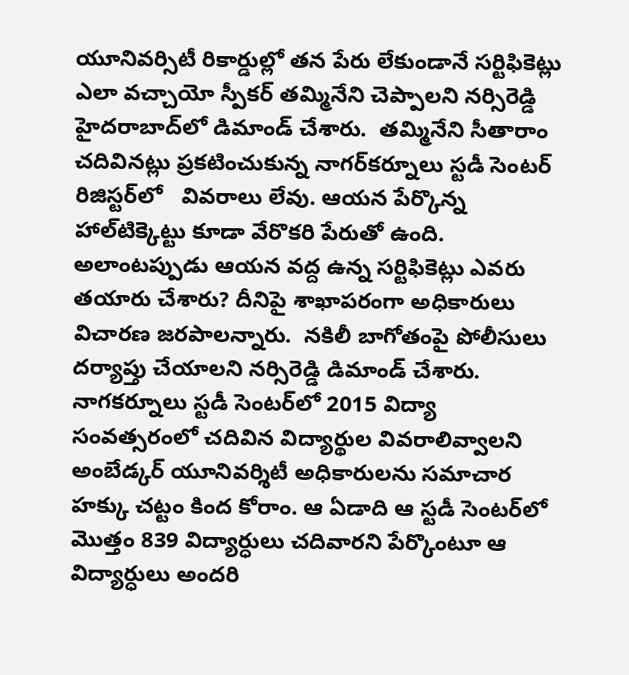యూనివర్సిటీ రికార్డుల్లో తన పేరు లేకుండానే సర్టిఫికెట్లు ఎలా వచ్చాయో స్పీకర్‌ తమ్మినేని చెప్పాలని నర్సిరెడ్డి హైదరాబాద్‌లో డిమాండ్‌ చేశారు.  తమ్మినేని సీతారాం చదివినట్లు ప్రకటించుకున్న నాగర్‌కర్నూలు స్టడీ సెంటర్‌ రిజిస్టర్‌లో   వివరాలు లేవు. ఆయన పేర్కొన్న హాల్‌టిక్కెట్టు కూడా వేరొకరి పేరుతో ఉంది. అలాంటప్పుడు ఆయన వద్ద ఉన్న సర్టిఫికెట్లు ఎవరు తయారు చేశారు? దీనిపై శాఖాపరంగా అధికారులు విచారణ జరపాలన్నారు.  నకిలీ బాగోతంపై పోలీసులు దర్యాప్తు చేయాలని నర్సిరెడ్డి డిమాండ్ చేశారు.  నాగకర్నూలు స్టడీ సెంటర్‌లో 2015 విద్యా సంవత్సరంలో చదివిన విద్యార్థుల వివరాలివ్వాలని అంబేడ్కర్‌ యూనివర్శిటీ అధికారులను సమాచార హక్కు చట్టం కింద కోరాం. ఆ ఏడాది ఆ స్టడీ సెంటర్‌లో మొత్తం 839 విద్యార్ధులు చదివారని పేర్కొంటూ ఆ విద్యార్ధులు అందరి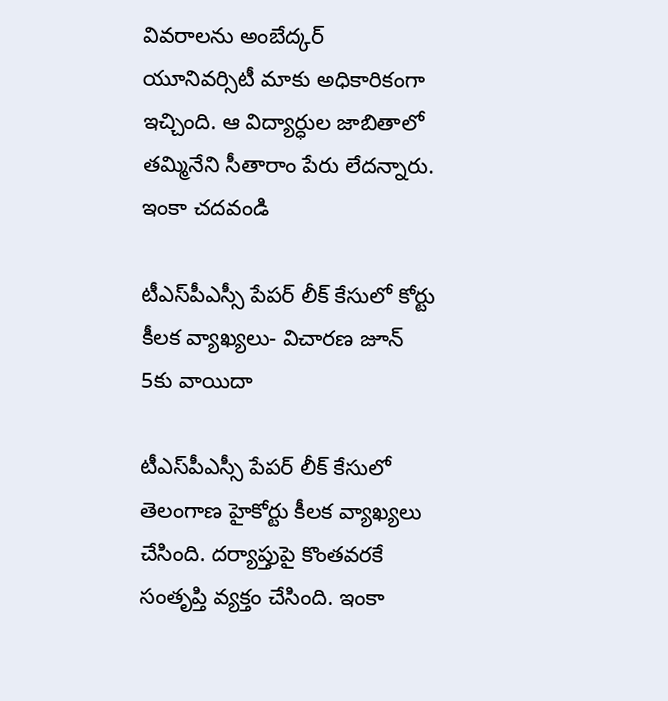వివరాలను అంబేద్కర్‌ యూనివర్సిటీ మాకు అధికారికంగా ఇచ్చింది. ఆ విద్యార్ధుల జాబితాలో తమ్మినేని సీతారాం పేరు లేదన్నారు. ఇంకా చదవండి

టీఎస్‌పీఎస్సీ పేపర్ లీక్ కేసులో కోర్టు కీలక వ్యాఖ్యలు- విచారణ జూన్ 5కు వాయిదా

టీఎస్‌పీఎస్సీ పేపర్ లీక్ కేసులో తెలంగాణ హైకోర్టు కీలక వ్యాఖ్యలు చేసింది. దర్యాప్తుపై కొంతవరకే సంతృప్తి వ్యక్తం చేసింది. ఇంకా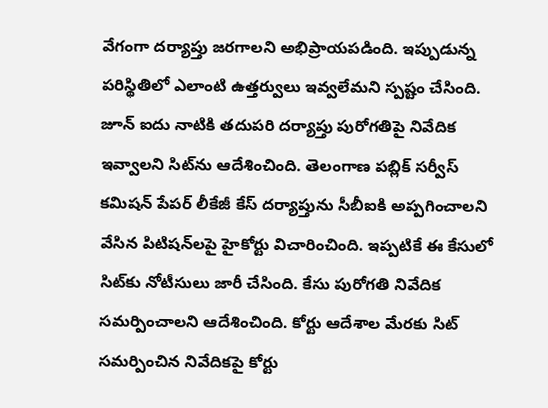వేగంగా దర్యాప్తు జరగాలని అభిప్రాయపడింది. ఇప్పుడున్న పరిస్థితిలో ఎలాంటి ఉత్తర్వులు ఇవ్వలేమని స్పష్టం చేసింది. జూన్ ఐదు నాటికి తదుపరి దర్యాప్తు పురోగతిపై నివేదిక ఇవ్వాలని సిట్‌ను ఆదేశించింది. తెలంగాణ పబ్లిక్ సర్వీస్ కమిషన్ పేపర్ లీకేజీ కేస్‌ దర్యాప్తును సీబీఐకి అప్పగించాలని వేసిన పిటిషన్‌లపై హైకోర్టు విచారించింది. ఇప్పటికే ఈ కేసులో సిట్‌కు నోటీసులు జారీ చేసింది. కేసు పురోగతి నివేదిక సమర్పించాలని ఆదేశించింది. కోర్టు ఆదేశాల మేరకు సిట్ సమర్పించిన నివేదికపై కోర్టు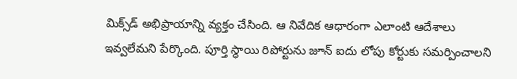మిక్స్‌డ్‌ అభిప్రాయాన్ని వ్యక్తం చేసింది. ఆ నివేదిక ఆధారంగా ఎలాంటి ఆదేశాలు ఇవ్వలేమని పేర్కొంది. పూర్తి స్థాయి రిపోర్టును జూన్ ఐదు లోపు కోర్టుకు సమర్పించాలని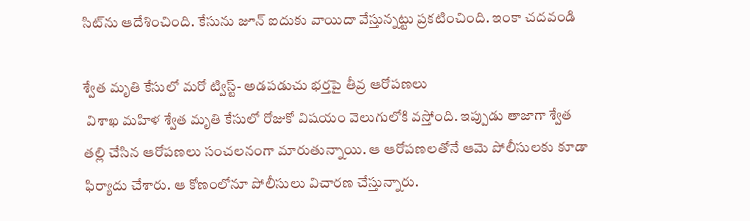సిట్‌ను ఆదేశించింది. కేసును జూన్‌ ఐదుకు వాయిదా వేస్తున్నట్టు ప్రకటించింది. ఇంకా చదవండి

శ్వేత మృతి కేసులో మరో ట్విస్ట్- అడపడుచు భర్తపై తీవ్ర ఆరోపణలు
 విశాఖ మహిళ శ్వేత మృతి కేసులో రోజుకో విషయం వెలుగులోకి వస్తోంది. ఇప్పుడు తాజాగా శ్వేత తల్లి చేసిన ఆరోపణలు సంచలనంగా మారుతున్నాయి. ఆ ఆరోపణలతోనే ఆమె పోలీసులకు కూడా ఫిర్యాదు చేశారు. ఆ కోణంలోనూ పోలీసులు విచారణ చేస్తున్నారు.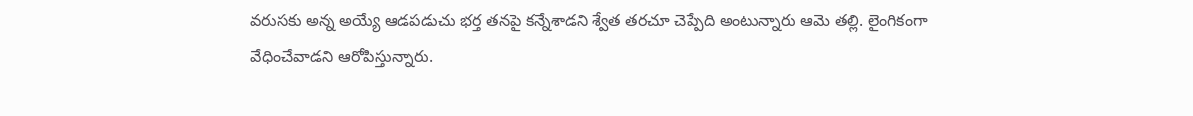వరుసకు అన్న అయ్యే ఆడపడుచు భర్త తనపై కన్నేశాడని శ్వేత తరచూ చెప్పేది అంటున్నారు ఆమె తల్లి. లైంగికంగా వేధించేవాడని ఆరోపిస్తున్నారు.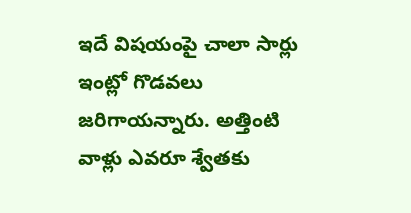ఇదే విషయంపై చాలా సార్లు ఇంట్లో గొడవలు జరిగాయన్నారు. అత్తింటి వాళ్లు ఎవరూ శ్వేతకు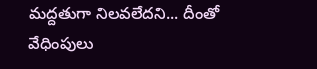మద్దతుగా నిలవలేదని... దీంతో వేధింపులు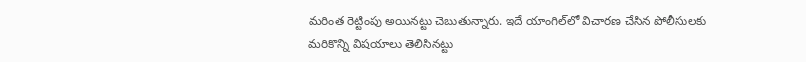మరింత రెట్టింపు అయినట్టు చెబుతున్నారు. ఇదే యాంగిల్‌లో విచారణ చేసిన పోలీసులకు మరికొన్ని విషయాలు తెలిసినట్టు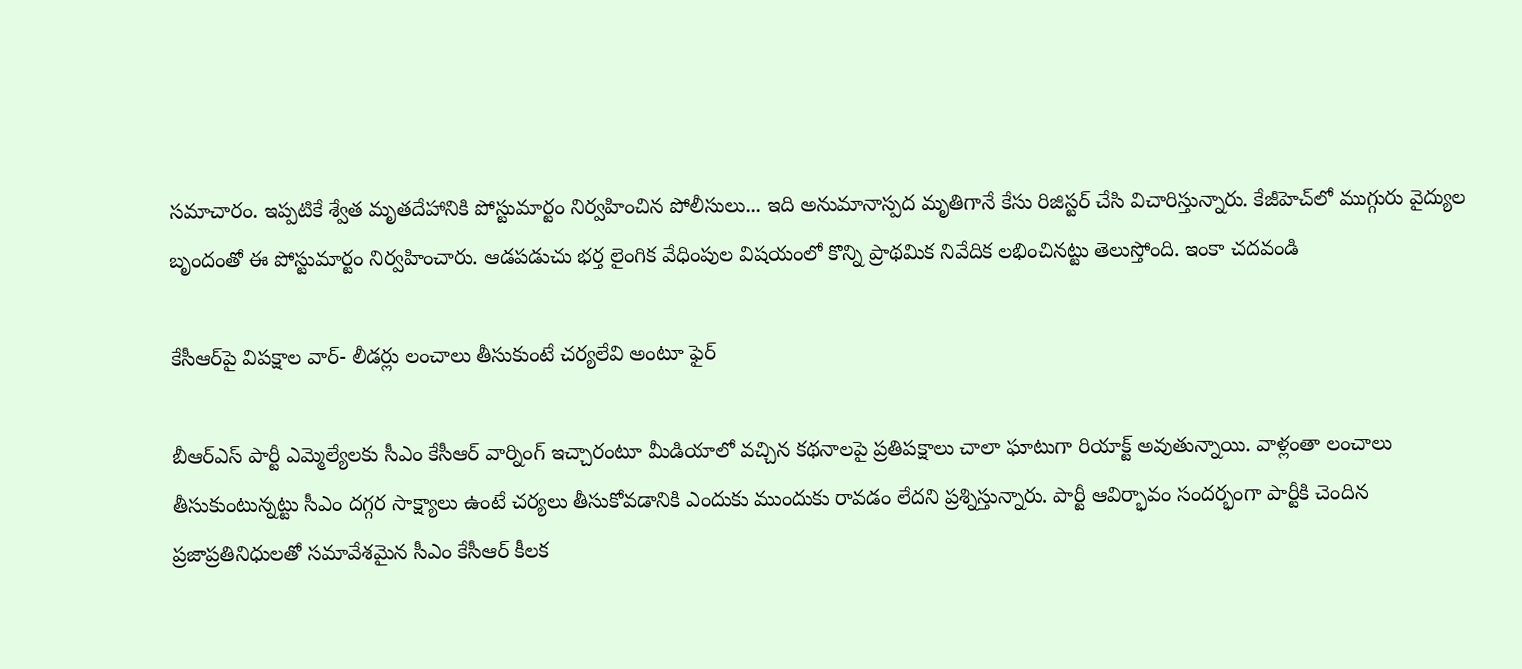సమాచారం. ఇప్పటికే శ్వేత మృతదేహానికి పోస్టుమార్టం నిర్వహించిన పోలీసులు... ఇది అనుమానాస్పద మృతిగానే కేసు రిజిస్టర్ చేసి విచారిస్తున్నారు. కేజీహెచ్‌లో ముగ్గురు వైద్యుల బృందంతో ఈ పోస్టుమార్టం నిర్వహించారు. ఆడపడుచు భర్త లైంగిక వేధింపుల విషయంలో కొన్ని ప్రాథమిక నివేదిక లభించినట్టు తెలుస్తోంది. ఇంకా చదవండి

కేసీఆర్‌పై విపక్షాల వార్‌- లీడర్లు లంచాలు తీసుకుంటే చర్యలేవి అంటూ ఫైర్‌

బీఆర్‌ఎస్‌ పార్టీ ఎమ్మెల్యేలకు సీఎం కేసీఆర్ వార్నింగ్ ఇచ్చారంటూ మీడియాలో వచ్చిన కథనాలపై ప్రతిపక్షాలు చాలా ఘాటుగా రియాక్ట్ అవుతున్నాయి. వాళ్లంతా లంచాలు తీసుకుంటున్నట్టు సీఎం దగ్గర సాక్ష్యాలు ఉంటే చర్యలు తీసుకోవడానికి ఎందుకు ముందుకు రావడం లేదని ప్రశ్నిస్తున్నారు. పార్టీ ఆవిర్భావం సందర్భంగా పార్టీకి చెందిన ప్రజాప్రతినిధులతో సమావేశమైన సీఎం కేసీఆర్ కీలక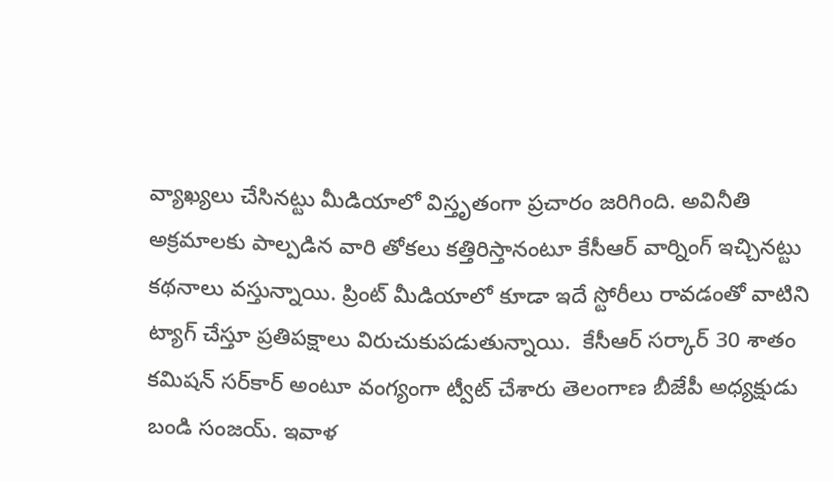వ్యాఖ్యలు చేసినట్టు మీడియాలో విస్తృతంగా ప్రచారం జరిగింది. అవినీతి అక్రమాలకు పాల్పడిన వారి తోకలు కత్తిరిస్తానంటూ కేసీఆర్ వార్నింగ్ ఇచ్చినట్టు కథనాలు వస్తున్నాయి. ప్రింట్ మీడియాలో కూడా ఇదే స్టోరీలు రావడంతో వాటిని ట్యాగ్ చేస్తూ ప్రతిపక్షాలు విరుచుకుపడుతున్నాయి.  కేసీఆర్‌ సర్కార్ 30 శాతం కమిషన్ సర్‌కార్‌ అంటూ వంగ్యంగా ట్వీట్ చేశారు తెలంగాణ బీజేపీ అధ్యక్షుడు బండి సంజయ్. ఇవాళ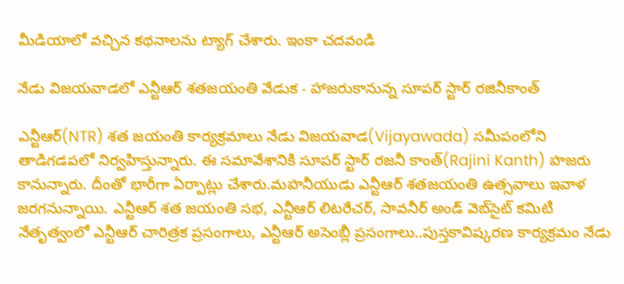మీడియాలో వచ్చిన కథనాలను ట్యాగ్ చేశారు. ఇంకా చదవండి

నేడు విజయవాడలో ఎన్టీఆర్ శతజయంతి వేడుక - హాజరుకానున్న సూపర్ స్టార్ రజినీకాంత్

ఎన్టీఆర్(NTR) శత జయంతి కార్యక్రమాలు నేడు విజయవాడ(Vijayawada) సమీపంలోని తాడిగడపలో నిర్వహిస్తున్నారు. ఈ సమావేశానికి సూపర్ స్టార్ రజనీ కాంత్(Rajini Kanth) హజరు కానున్నారు. దీంతో భారీగా ఏర్పాట్లు చేశారు.మహనీయుడు ఎన్టీఆర్ శతజయంతి ఉత్సవాలు ఇవాళ జరగనున్నాయి. ఎన్టీఆర్‌ శత జయంతి సభ, ఎన్టీఆర్ లిటరేచర్, సావనీర్ అండ్ వెబ్‌సైట్ కమిటీ నేతృత్వంలో ఎన్టీఆర్ చారిత్రక ప్రసంగాలు, ఎన్టీఆర్ అసెంబ్లీ ప్రసంగాలు..పుస్తకావిష్కరణ కార్యక్రమం నేడు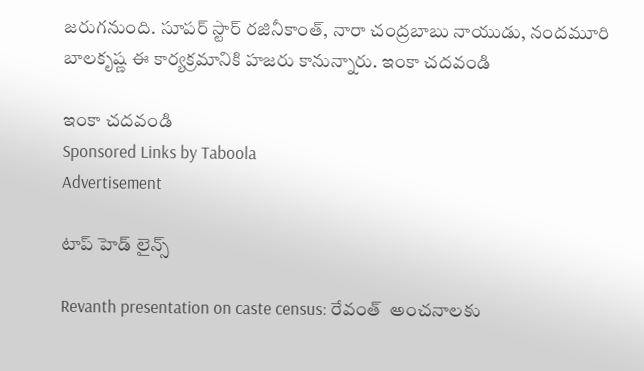జరుగనుంది. సూపర్ స్టార్ రజినీకాంత్, నారా చంద్రబాబు నాయుడు, నందమూరి బాలకృష్ణ ఈ కార్యక్రమానికి హజరు కానున్నారు. ఇంకా చదవండి

ఇంకా చదవండి
Sponsored Links by Taboola
Advertisement

టాప్ హెడ్ లైన్స్

Revanth presentation on caste census: రేవంత్  అంచనాలకు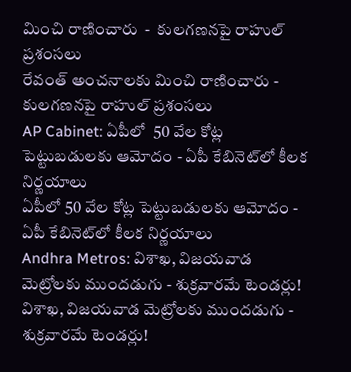మించి రాణించారు  -  కులగణనపై రాహుల్ ప్రశంసలు
రేవంత్ అంచనాలకు మించి రాణించారు - కులగణనపై రాహుల్ ప్రశంసలు
AP Cabinet: ఏపీలో  50 వేల కోట్ల పెట్టుబడులకు ఆమోదం - ఏపీ కేబినెట్‌లో కీలక నిర్ణయాలు
ఏపీలో 50 వేల కోట్ల పెట్టుబడులకు ఆమోదం - ఏపీ కేబినెట్‌లో కీలక నిర్ణయాలు
Andhra Metros: విశాఖ, విజయవాడ మెట్రోలకు ముందడుగు - శుక్రవారమే టెండర్లు!
విశాఖ, విజయవాడ మెట్రోలకు ముందడుగు - శుక్రవారమే టెండర్లు!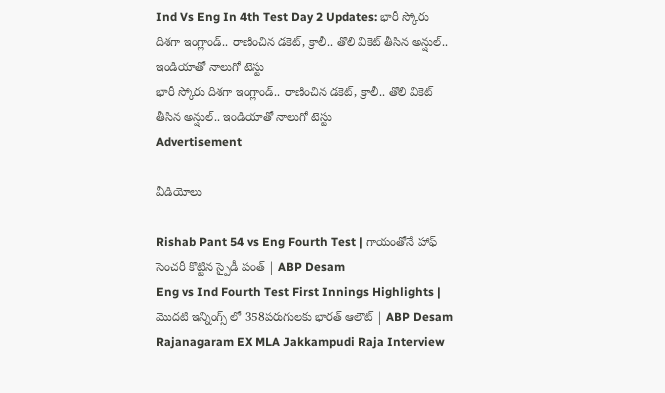Ind Vs Eng In 4th Test Day 2 Updates: భారీ స్కోరు దిశ‌గా ఇంగ్లాండ్.. రాణించిన డ‌కెట్, క్రాలీ.. తొలి వికెట్ తీసిన అన్షుల్.. ఇండియాతో నాలుగో టెస్టు
భారీ స్కోరు దిశ‌గా ఇంగ్లాండ్.. రాణించిన డ‌కెట్, క్రాలీ.. తొలి వికెట్ తీసిన అన్షుల్.. ఇండియాతో నాలుగో టెస్టు
Advertisement

వీడియోలు

Rishab Pant 54 vs Eng Fourth Test | గాయంతోనే హాఫ్ సెంచరీ కొట్టిన స్పైడీ పంత్ | ABP Desam
Eng vs Ind Fourth Test First Innings Highlights | మొదటి ఇన్నింగ్స్ లో 358పరుగులకు భారత్ ఆలౌట్ | ABP Desam
Rajanagaram EX MLA Jakkampudi Raja Interview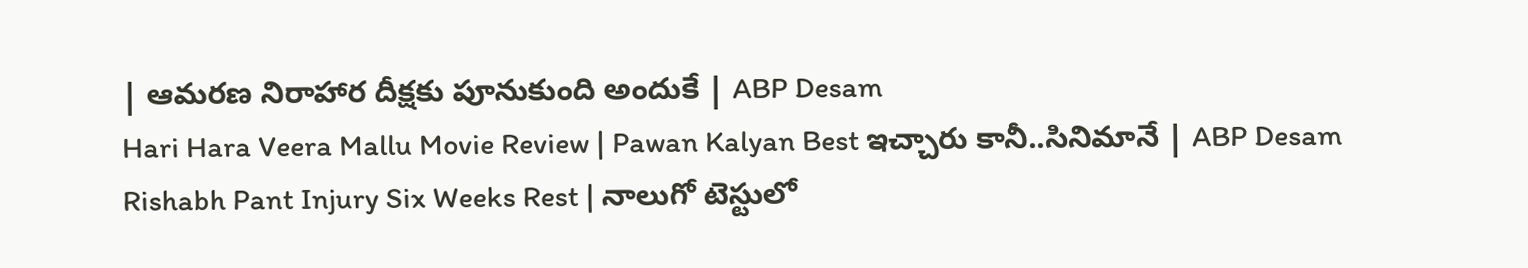| ఆమరణ నిరాహార దీక్షకు పూనుకుంది అందుకే | ABP Desam
Hari Hara Veera Mallu Movie Review | Pawan Kalyan Best ఇచ్చారు కానీ..సినిమానే | ABP Desam
Rishabh Pant Injury Six Weeks Rest | నాలుగో టెస్టులో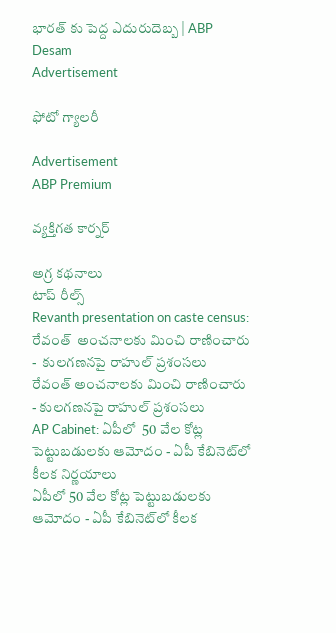భారత్ కు పెద్ద ఎదురుదెబ్బ | ABP Desam
Advertisement

ఫోటో గ్యాలరీ

Advertisement
ABP Premium

వ్యక్తిగత కార్నర్

అగ్ర కథనాలు
టాప్ రీల్స్
Revanth presentation on caste census: రేవంత్  అంచనాలకు మించి రాణించారు  -  కులగణనపై రాహుల్ ప్రశంసలు
రేవంత్ అంచనాలకు మించి రాణించారు - కులగణనపై రాహుల్ ప్రశంసలు
AP Cabinet: ఏపీలో  50 వేల కోట్ల పెట్టుబడులకు ఆమోదం - ఏపీ కేబినెట్‌లో కీలక నిర్ణయాలు
ఏపీలో 50 వేల కోట్ల పెట్టుబడులకు ఆమోదం - ఏపీ కేబినెట్‌లో కీలక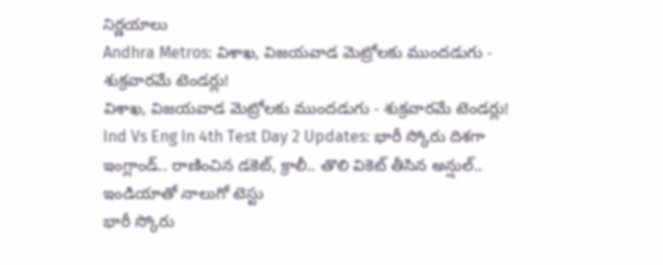నిర్ణయాలు
Andhra Metros: విశాఖ, విజయవాడ మెట్రోలకు ముందడుగు - శుక్రవారమే టెండర్లు!
విశాఖ, విజయవాడ మెట్రోలకు ముందడుగు - శుక్రవారమే టెండర్లు!
Ind Vs Eng In 4th Test Day 2 Updates: భారీ స్కోరు దిశ‌గా ఇంగ్లాండ్.. రాణించిన డ‌కెట్, క్రాలీ.. తొలి వికెట్ తీసిన అన్షుల్.. ఇండియాతో నాలుగో టెస్టు
భారీ స్కోరు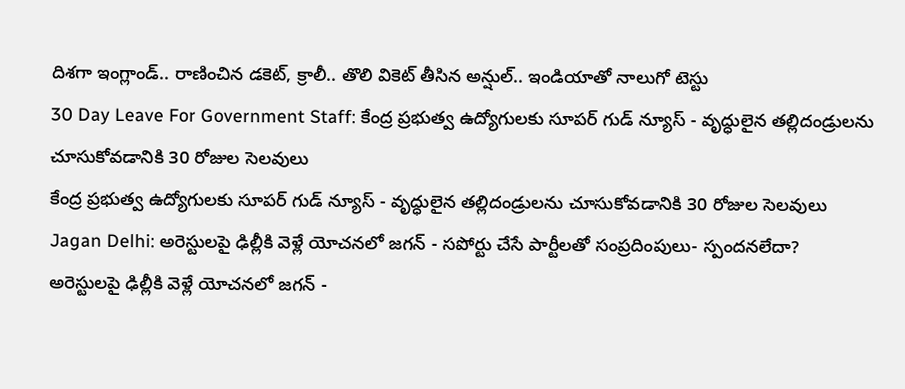దిశ‌గా ఇంగ్లాండ్.. రాణించిన డ‌కెట్, క్రాలీ.. తొలి వికెట్ తీసిన అన్షుల్.. ఇండియాతో నాలుగో టెస్టు
30 Day Leave For Government Staff: కేంద్ర ప్రభుత్వ ఉద్యోగులకు సూపర్ గుడ్ న్యూస్ - వృద్ధులైన తల్లిదండ్రులను చూసుకోవడానికి 30 రోజుల సెలవులు
కేంద్ర ప్రభుత్వ ఉద్యోగులకు సూపర్ గుడ్ న్యూస్ - వృద్ధులైన తల్లిదండ్రులను చూసుకోవడానికి 30 రోజుల సెలవులు
Jagan Delhi: అరెస్టులపై ఢిల్లీకి వెళ్లే యోచనలో జగన్ - సపోర్టు చేసే పార్టీలతో సంప్రదింపులు- స్పందనలేదా?
అరెస్టులపై ఢిల్లీకి వెళ్లే యోచనలో జగన్ -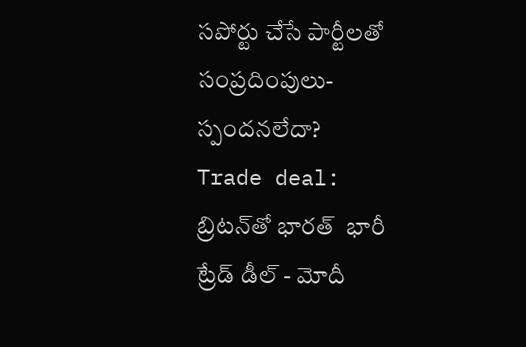సపోర్టు చేసే పార్టీలతో సంప్రదింపులు- స్పందనలేదా?
Trade deal: బ్రిటన్‌తో భారత్  భారీ ట్రేడ్ డీల్ - మోదీ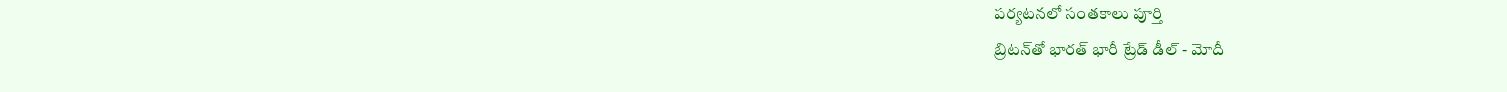పర్యటనలో సంతకాలు పూర్తి
బ్రిటన్‌తో భారత్ భారీ ట్రేడ్ డీల్ - మోదీ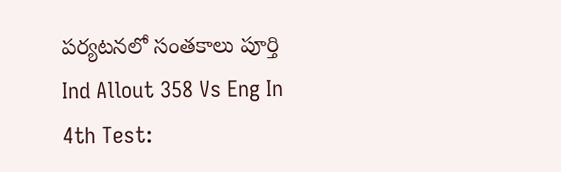పర్యటనలో సంతకాలు పూర్తి
Ind Allout 358 Vs Eng In 4th Test: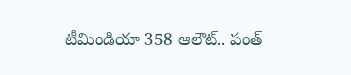టీమిండియా 358 ఆలౌట్.. పంత్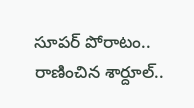సూప‌ర్ పోరాటం.. రాణించిన శార్దూల్..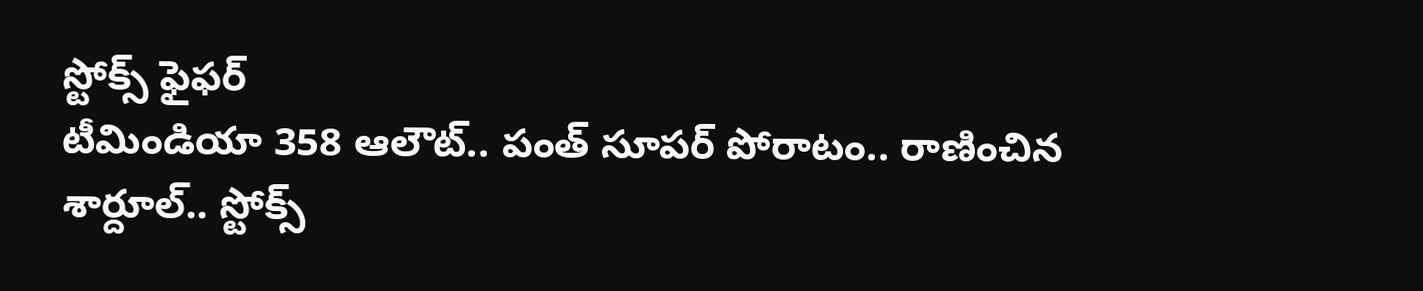స్టోక్స్ ఫైఫర్
టీమిండియా 358 ఆలౌట్.. పంత్ సూప‌ర్ పోరాటం.. రాణించిన శార్దూల్.. స్టోక్స్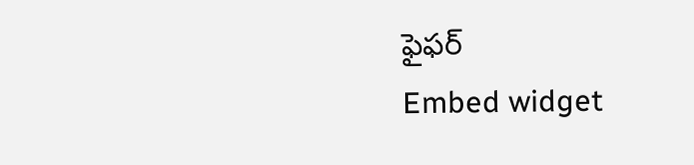ఫైఫర్
Embed widget